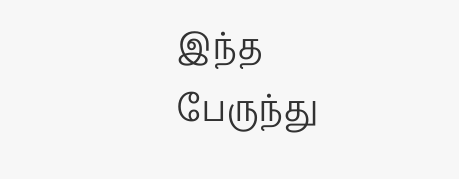இந்த பேருந்து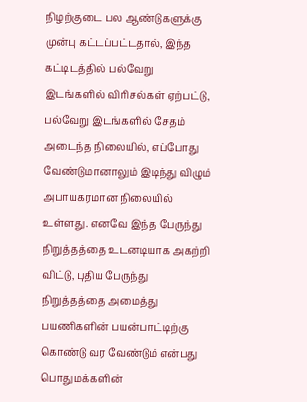நிழற்குடை பல ஆண்டுகளுக்கு முன்பு கட்டப்பட்டதால், இந்த கட்டிடத்தில் பல்வேறு இடங்களில் விரிசல்கள் ஏற்பட்டு, பல்வேறு இடங்களில் சேதம் அடைந்த நிலையில், எப்போது வேண்டுமானாலும் இடிந்து விழும் அபாயகரமான நிலையில் உள்ளது. எனவே இந்த பேருந்து நிறுத்தத்தை உடனடியாக அகற்றி விட்டு, புதிய பேருந்து நிறுத்தத்தை அமைத்து பயணிகளின் பயன்பாட்டிற்கு கொண்டு வர வேண்டும் என்பது பொதுமக்களின்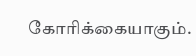கோரிக்கையாகும்.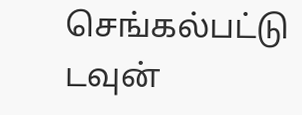செங்கல்பட்டு டவுன்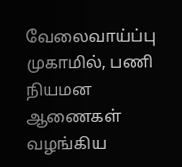வேலைவாய்ப்பு முகாமில், பணி நியமன ஆணைகள் வழங்கிய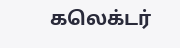கலெக்டர்